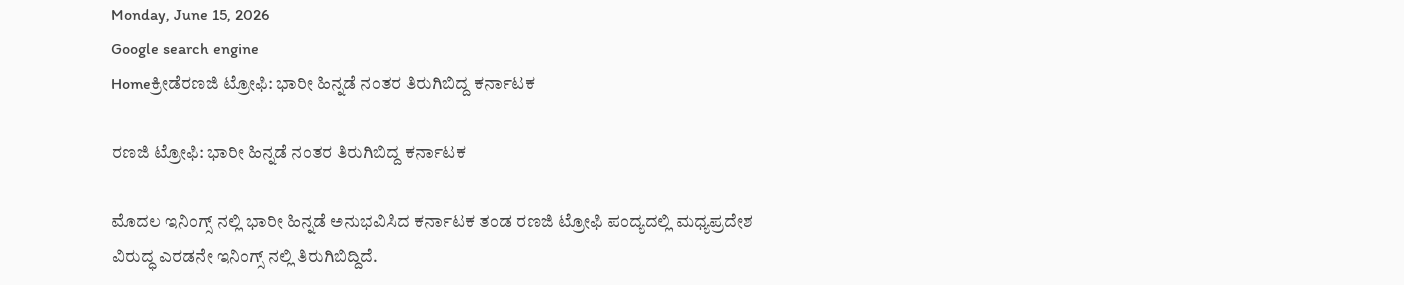Monday, June 15, 2026
Google search engine
Homeಕ್ರೀಡೆರಣಜಿ ಟ್ರೋಫಿ: ಭಾರೀ ಹಿನ್ನಡೆ ನಂತರ ತಿರುಗಿಬಿದ್ದ ಕರ್ನಾಟಕ

ರಣಜಿ ಟ್ರೋಫಿ: ಭಾರೀ ಹಿನ್ನಡೆ ನಂತರ ತಿರುಗಿಬಿದ್ದ ಕರ್ನಾಟಕ

ಮೊದಲ ಇನಿಂಗ್ಸ್ ನಲ್ಲಿ ಭಾರೀ ಹಿನ್ನಡೆ ಅನುಭವಿಸಿದ ಕರ್ನಾಟಕ ತಂಡ ರಣಜಿ ಟ್ರೋಫಿ ಪಂದ್ಯದಲ್ಲಿ ಮಧ್ಯಪ್ರದೇಶ ವಿರುದ್ಧ ಎರಡನೇ ಇನಿಂಗ್ಸ್ ನಲ್ಲಿ ತಿರುಗಿಬಿದ್ದಿದೆ.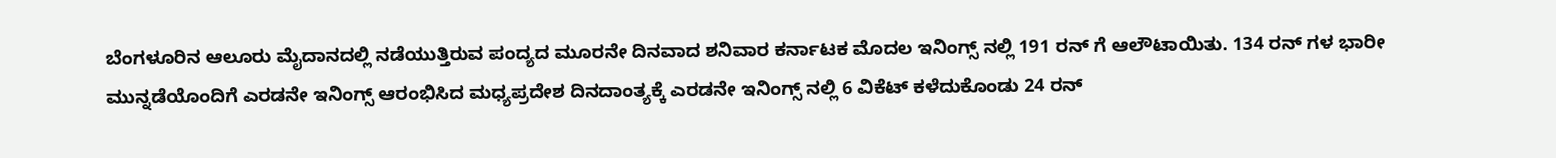ಬೆಂಗಳೂರಿನ ಆಲೂರು ಮೈದಾನದಲ್ಲಿ ನಡೆಯುತ್ತಿರುವ ಪಂದ್ಯದ ಮೂರನೇ ದಿನವಾದ ಶನಿವಾರ ಕರ್ನಾಟಕ ಮೊದಲ ಇನಿಂಗ್ಸ್ ನಲ್ಲಿ 191 ರನ್ ಗೆ ಆಲೌಟಾಯಿತು. 134 ರನ್ ಗಳ ಭಾರೀ ಮುನ್ನಡೆಯೊಂದಿಗೆ ಎರಡನೇ ಇನಿಂಗ್ಸ್ ಆರಂಭಿಸಿದ ಮಧ್ಯಪ್ರದೇಶ ದಿನದಾಂತ್ಯಕ್ಕೆ ಎರಡನೇ ಇನಿಂಗ್ಸ್ ನಲ್ಲಿ 6 ವಿಕೆಟ್ ಕಳೆದುಕೊಂಡು 24 ರನ್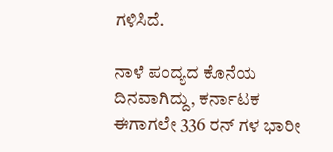ಗಳಿಸಿದೆ.

ನಾಳೆ ಪಂದ್ಯದ ಕೊನೆಯ ದಿನವಾಗಿದ್ದು, ಕರ್ನಾಟಕ ಈಗಾಗಲೇ 336 ರನ್ ಗಳ ಭಾರೀ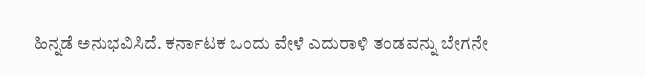ಹಿನ್ನಡೆ ಅನುಭವಿಸಿದೆ. ಕರ್ನಾಟಕ ಒಂದು ವೇಳೆ ಎದುರಾಳಿ ತಂಡವನ್ನು ಬೇಗನೇ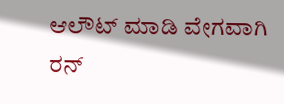ಆಲೌಟ್ ಮಾಡಿ ವೇಗವಾಗಿ ರನ್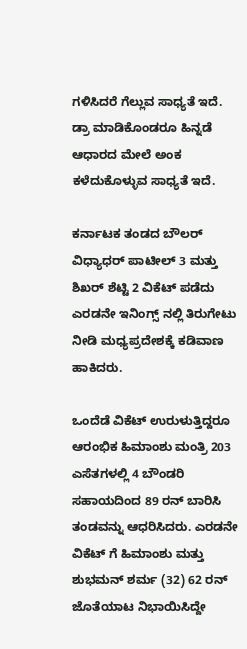ಗಳಿಸಿದರೆ ಗೆಲ್ಲುವ ಸಾಧ್ಯತೆ ಇದೆ. ಡ್ರಾ ಮಾಡಿಕೊಂಡರೂ ಹಿನ್ನಡೆ ಆಧಾರದ ಮೇಲೆ ಅಂಕ ಕಳೆದುಕೊಳ್ಳುವ ಸಾಧ್ಯತೆ ಇದೆ.

ಕರ್ನಾಟಕ ತಂಡದ ಬೌಲರ್ ವಿಧ್ಯಾಧರ್ ಪಾಟೀಲ್ 3 ಮತ್ತು ಶಿಖರ್ ಶೆಟ್ಟಿ 2 ವಿಕೆಟ್ ಪಡೆದು ಎರಡನೇ ಇನಿಂಗ್ಸ್ ನಲ್ಲಿ ತಿರುಗೇಟು ನೀಡಿ ಮಧ್ಯಪ್ರದೇಶಕ್ಕೆ ಕಡಿವಾಣ ಹಾಕಿದರು.

ಒಂದೆಡೆ ವಿಕೆಟ್ ಉರುಳುತ್ತಿದ್ದರೂ ಆರಂಭಿಕ ಹಿಮಾಂಶು ಮಂತ್ರಿ 203 ಎಸೆತಗಳಲ್ಲಿ 4 ಬೌಂಡರಿ ಸಹಾಯದಿಂದ 89 ರನ್ ಬಾರಿಸಿ ತಂಡವನ್ನು ಆಧರಿಸಿದರು. ಎರಡನೇ ವಿಕೆಟ್ ಗೆ ಹಿಮಾಂಶು ಮತ್ತು ಶುಭಮನ್ ಶರ್ಮ (32) 62 ರನ್ ಜೊತೆಯಾಟ ನಿಭಾಯಿಸಿದ್ದೇ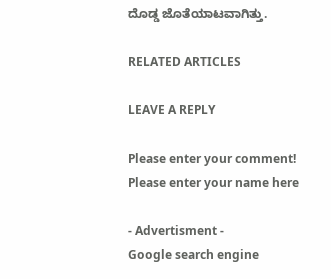ದೊಡ್ಡ ಜೊತೆಯಾಟವಾಗಿತ್ತು.

RELATED ARTICLES

LEAVE A REPLY

Please enter your comment!
Please enter your name here

- Advertisment -
Google search engine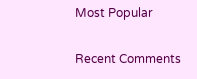Most Popular

Recent Comments